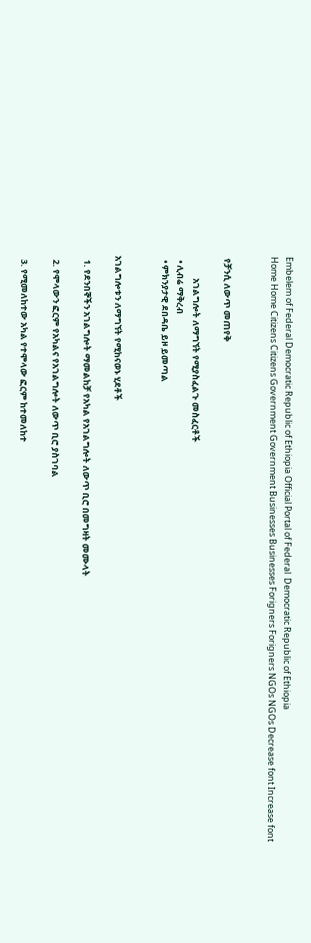Embelem of Federal Democratic Republic of Ethiopia Official Portal of Federal  Democratic Republic of Ethiopia
Home Home Citizens Citizens Government Government Businesses Businesses Forigners Forigners NGOs NGOs Decrease font Increase font


 የቻንሲ ለውጥ መጠየቅ

           አገልግሎት ለማግኘት የሚያስፈልጉ መስፈርቶች
  • ሊብሬ ማቅረብ
  • ምክንያታዊ ደበዳቤ ይዞ ይመጣል


አገልግሎቱን ለማግኘት የሚከናወኑ ሂደቶች

  1. የደንበኞችን አገልግሎት ማመልከቻ የአካል የአገልግሎት ለውጥ ቢሮ በመግዛት መሙላት

  2. የሞላውን ፎርም የአካልና የአገልግሎት ለውጥ ቢሮ ያስገባል

  3. የሚመለከተው አካል የተሞላው ፎርም ከተመለከተ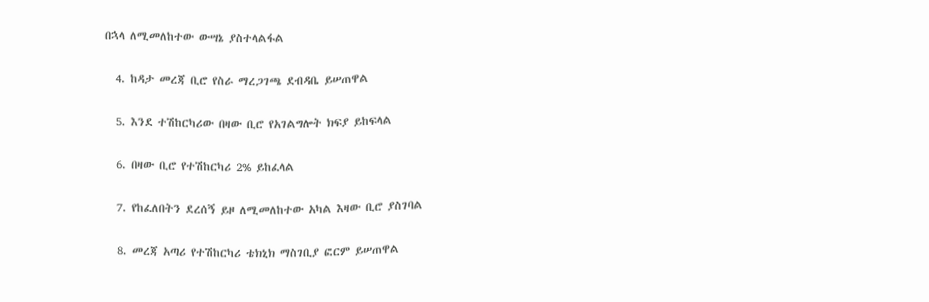በኋላ ለሚመለከተው ውሣኔ ያስተላልፋል

  4. ከዳታ መረጃ ቢሮ የስራ ማረጋገጫ ደብዳቤ ይሠጠዋል

  5. እንደ ተሽከርካሪው በዛው ቢሮ የአገልግሎት ክፍያ ይከፍላል

  6. በዛው ቢሮ የተሽከርካሪ 2% ይከፈላል

  7. የከፈለበትን ደረሰኝ ይዞ ለሚመለከተው አካል እዛው ቢሮ ያስገባል

  8. መረጃ አጣሪ የተሽከርካሪ ቴክኒክ ማስገቢያ ፎርም ይሠጠዋል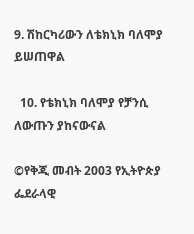9. ሽከርካሪውን ለቴክኒክ ባለሞያ ይሠጠዋል

  10. የቴክኒክ ባለሞያ የቻንሲ ለውጡን ያከናውናል

©የቅጂ መብት 2003 የኢትዮጵያ ፌደራላዊ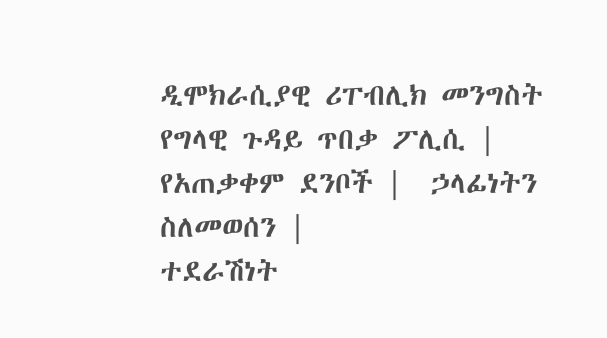ዲሞክራሲያዊ ሪፐብሊክ መንግስት
የግላዊ ጉዳይ ጥበቃ ፖሊሲ |  የአጠቃቀም ደንቦች |  ኃላፊነትን ስለመወሰን |
ተደራሽነት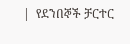|  የደንበኞች ቻርተር